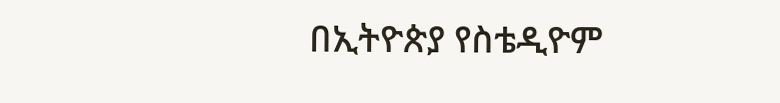በኢትዮጵያ የስቴዲዮም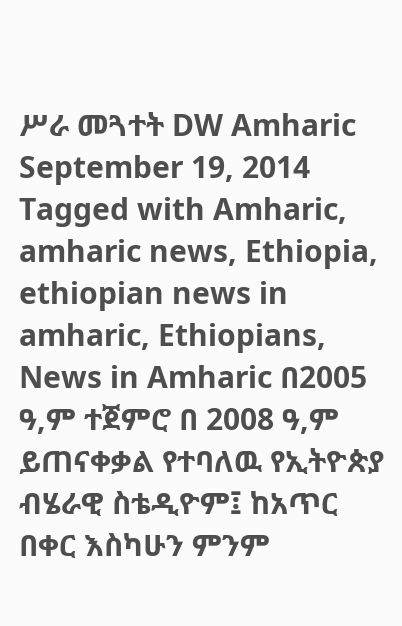ሥራ መጓተት DW Amharic September 19, 2014 Tagged with Amharic, amharic news, Ethiopia, ethiopian news in amharic, Ethiopians, News in Amharic በ2005 ዓ,ም ተጀምሮ በ 2008 ዓ,ም ይጠናቀቃል የተባለዉ የኢትዮጵያ ብሄራዊ ስቴዲዮም፤ ከአጥር በቀር እስካሁን ምንም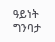ዓይነት ግንባታ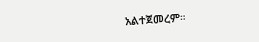አልተጀመረም።